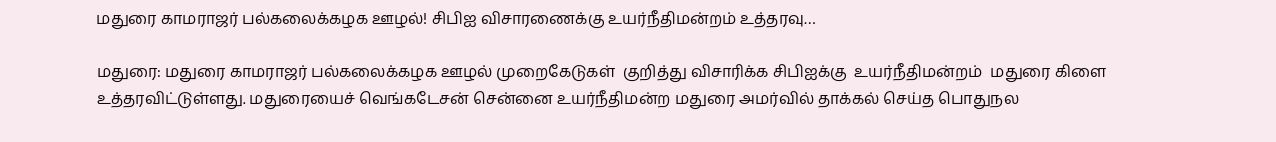மதுரை காமராஜர் பல்கலைக்கழக ஊழல்! சிபிஐ விசாரணைக்கு உயர்நீதிமன்றம் உத்தரவு…

மதுரை: மதுரை காமராஜர் பல்கலைக்கழக ஊழல் முறைகேடுகள்  குறித்து விசாரிக்க சிபிஐக்கு  உயர்நீதிமன்றம்  மதுரை கிளை உத்தரவிட்டுள்ளது. மதுரையைச் வெங்கடேசன் சென்னை உயர்நீதிமன்ற மதுரை அமர்வில் தாக்கல் செய்த பொதுநல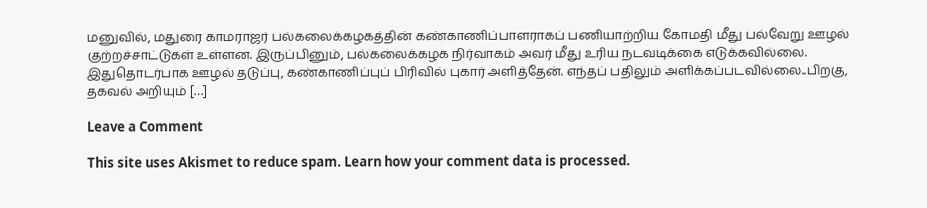மனுவில், மதுரை காமராஜர் பல்கலைக்கழகத்தின் கண்காணிப்பாளராகப் பணியாற்றிய கோமதி மீது பல்வேறு ஊழல் குற்றச்சாட்டுகள் உள்ளன. இருப்பினும், பல்கலைக்கழக நிர்வாகம் அவர் மீது உரிய நடவடிக்கை எடுக்கவில்லை. இதுதொடர்பாக ஊழல் தடுப்பு, கண்காணிப்புப் பிரிவில் புகார் அளித்தேன். எந்தப் பதிலும் அளிக்கப்படவில்லை..பிறகு, தகவல் அறியும் […]

Leave a Comment

This site uses Akismet to reduce spam. Learn how your comment data is processed.